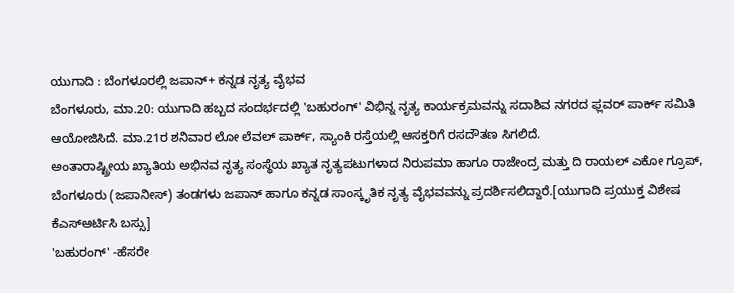ಯುಗಾದಿ : ಬೆಂಗಳೂರಲ್ಲಿ ಜಪಾನ್+ ಕನ್ನಡ ನೃತ್ಯ ವೈಭವ
ಬೆಂಗಳೂರು, ಮಾ.20: ಯುಗಾದಿ ಹಬ್ಬದ ಸಂದರ್ಭದಲ್ಲಿ 'ಬಹುರಂಗ್' ವಿಭಿನ್ನ ನೃತ್ಯ ಕಾರ್ಯಕ್ರಮವನ್ನು ಸದಾಶಿವ ನಗರದ ಫ್ಲವರ್ ಪಾರ್ಕ್ ಸಮಿತಿ ಆಯೋಜಿಸಿದೆ. ಮಾ.21ರ ಶನಿವಾರ ಲೋ ಲೆವಲ್ ಪಾರ್ಕ್, ಸ್ಯಾಂಕಿ ರಸ್ತೆಯಲ್ಲಿ ಆಸಕ್ತರಿಗೆ ರಸದೌತಣ ಸಿಗಲಿದೆ.
ಅಂತಾರಾಷ್ಟ್ರೀಯ ಖ್ಯಾತಿಯ ಅಭಿನವ ನೃತ್ಯ ಸಂಸ್ಥೆಯ ಖ್ಯಾತ ನೃತ್ಯಪಟುಗಳಾದ ನಿರುಪಮಾ ಹಾಗೂ ರಾಜೇಂದ್ರ ಮತ್ತು ದಿ ರಾಯಲ್ ಎಕೋ ಗ್ರೂಪ್, ಬೆಂಗಳೂರು (ಜಪಾನೀಸ್) ತಂಡಗಳು ಜಪಾನ್ ಹಾಗೂ ಕನ್ನಡ ಸಾಂಸ್ಕೃತಿಕ ನೃತ್ಯ ವೈಭವವನ್ನು ಪ್ರದರ್ಶಿಸಲಿದ್ದಾರೆ.[ಯುಗಾದಿ ಪ್ರಯುಕ್ತ ವಿಶೇಷ ಕೆಎಸ್ಆರ್ಟಿಸಿ ಬಸ್ಸು]
'ಬಹುರಂಗ್' -ಹೆಸರೇ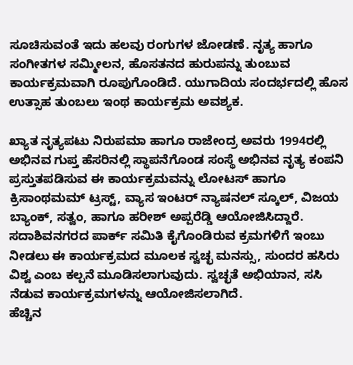ಸೂಚಿಸುವಂತೆ ಇದು ಹಲವು ರಂಗುಗಳ ಜೋಡಣೆ. ನೃತ್ಯ ಹಾಗೂ ಸಂಗೀತಗಳ ಸಮ್ಮೀಲನ, ಹೊಸತನದ ಹುರುಪನ್ನು ತುಂಬುವ ಕಾರ್ಯಕ್ರಮವಾಗಿ ರೂಪುಗೊಂಡಿದೆ. ಯುಗಾದಿಯ ಸಂದರ್ಭದಲ್ಲಿ ಹೊಸ ಉತ್ಸಾಹ ತುಂಬಲು ಇಂಥ ಕಾರ್ಯಕ್ರಮ ಅವಶ್ಯಕ.

ಖ್ಯಾತ ನೃತ್ಯಪಟು ನಿರುಪಮಾ ಹಾಗೂ ರಾಜೇಂದ್ರ ಅವರು 1994ರಲ್ಲಿ ಅಭಿನವ ಗುಪ್ತ ಹೆಸರಿನಲ್ಲಿ ಸ್ಥಾಪನೆಗೊಂಡ ಸಂಸ್ಥೆ ಅಭಿನವ ನೃತ್ಯ ಕಂಪನಿ ಪ್ರಸ್ತುತಪಡಿಸುವ ಈ ಕಾರ್ಯಕ್ರಮವನ್ನು ಲೋಟಸ್ ಹಾಗೂ ಕ್ರಿಸಾಂಥಮಮ್ ಟ್ರಸ್ಟ್, ವ್ಯಾಸ ಇಂಟರ್ ನ್ಯಾಷನಲ್ ಸ್ಕೂಲ್, ವಿಜಯ ಬ್ಯಾಂಕ್, ಸತ್ವಂ, ಹಾಗೂ ಹರೀಶ್ ಅಪ್ಪರೆಡ್ಡಿ ಆಯೋಜಿಸಿದ್ದಾರೆ.
ಸದಾಶಿವನಗರದ ಪಾರ್ಕ್ ಸಮಿತಿ ಕೈಗೊಂಡಿರುವ ಕ್ರಮಗಳಿಗೆ ಇಂಬು ನೀಡಲು ಈ ಕಾರ್ಯಕ್ರಮದ ಮೂಲಕ ಸ್ವಚ್ಛ ಮನಸ್ಸು, ಸುಂದರ ಹಸಿರು ವಿಶ್ವ ಎಂಬ ಕಲ್ಪನೆ ಮೂಡಿಸಲಾಗುವುದು. ಸ್ವಚ್ಛತೆ ಅಭಿಯಾನ, ಸಸಿ ನೆಡುವ ಕಾರ್ಯಕ್ರಮಗಳನ್ನು ಆಯೋಜಿಸಲಾಗಿದೆ.
ಹೆಚ್ಚಿನ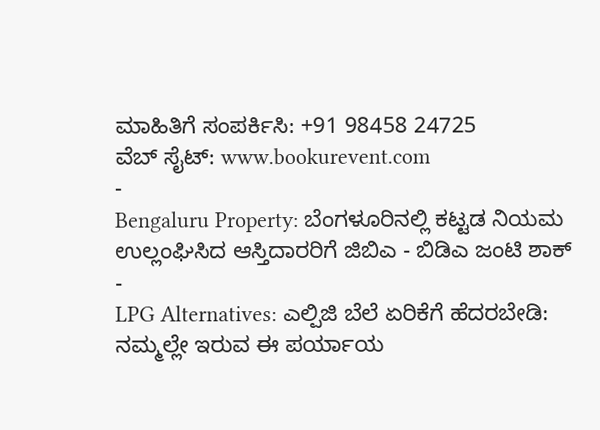ಮಾಹಿತಿಗೆ ಸಂಪರ್ಕಿಸಿ: +91 98458 24725
ವೆಬ್ ಸೈಟ್: www.bookurevent.com
-
Bengaluru Property: ಬೆಂಗಳೂರಿನಲ್ಲಿ ಕಟ್ಟಡ ನಿಯಮ ಉಲ್ಲಂಘಿಸಿದ ಆಸ್ತಿದಾರರಿಗೆ ಜಿಬಿಎ - ಬಿಡಿಎ ಜಂಟಿ ಶಾಕ್ -
LPG Alternatives: ಎಲ್ಪಿಜಿ ಬೆಲೆ ಏರಿಕೆಗೆ ಹೆದರಬೇಡಿ: ನಮ್ಮಲ್ಲೇ ಇರುವ ಈ ಪರ್ಯಾಯ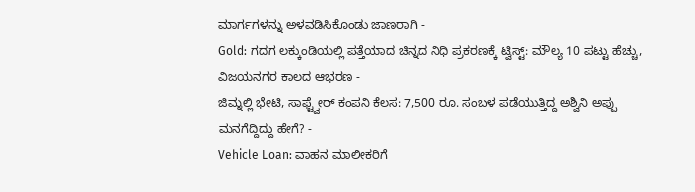ಮಾರ್ಗಗಳನ್ನು ಅಳವಡಿಸಿಕೊಂಡು ಜಾಣರಾಗಿ -
Gold: ಗದಗ ಲಕ್ಕುಂಡಿಯಲ್ಲಿ ಪತ್ತೆಯಾದ ಚಿನ್ನದ ನಿಧಿ ಪ್ರಕರಣಕ್ಕೆ ಟ್ವಿಸ್ಟ್: ಮೌಲ್ಯ 10 ಪಟ್ಟು ಹೆಚ್ಚು, ವಿಜಯನಗರ ಕಾಲದ ಆಭರಣ -
ಜಿಮ್ನಲ್ಲಿ ಭೇಟಿ, ಸಾಫ್ಟ್ವೇರ್ ಕಂಪನಿ ಕೆಲಸ: 7,500 ರೂ. ಸಂಬಳ ಪಡೆಯುತ್ತಿದ್ದ ಅಶ್ವಿನಿ ಅಪ್ಪು ಮನಗೆದ್ದಿದ್ದು ಹೇಗೆ? -
Vehicle Loan: ವಾಹನ ಮಾಲೀಕರಿಗೆ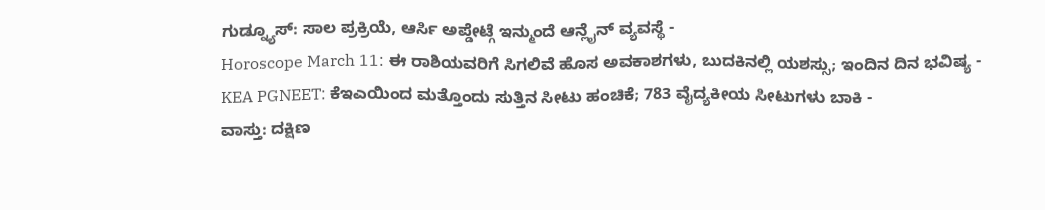ಗುಡ್ನ್ಯೂಸ್: ಸಾಲ ಪ್ರಕ್ರಿಯೆ, ಆರ್ಸಿ ಅಪ್ಡೇಟ್ಗೆ ಇನ್ಮುಂದೆ ಆನ್ಲೈನ್ ವ್ಯವಸ್ಥೆ -
Horoscope March 11: ಈ ರಾಶಿಯವರಿಗೆ ಸಿಗಲಿವೆ ಹೊಸ ಅವಕಾಶಗಳು, ಬುದಕಿನಲ್ಲಿ ಯಶಸ್ಸು; ಇಂದಿನ ದಿನ ಭವಿಷ್ಯ -
KEA PGNEET: ಕೆಇಎಯಿಂದ ಮತ್ತೊಂದು ಸುತ್ತಿನ ಸೀಟು ಹಂಚಿಕೆ; 783 ವೈದ್ಯಕೀಯ ಸೀಟುಗಳು ಬಾಕಿ -
ವಾಸ್ತು: ದಕ್ಷಿಣ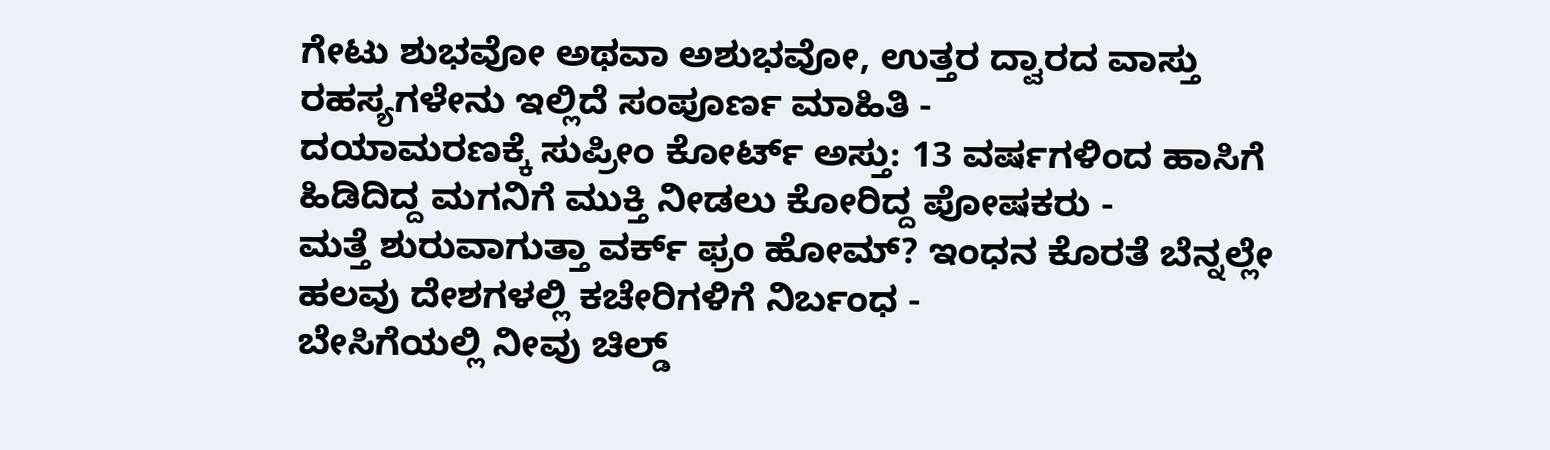ಗೇಟು ಶುಭವೋ ಅಥವಾ ಅಶುಭವೋ, ಉತ್ತರ ದ್ವಾರದ ವಾಸ್ತು ರಹಸ್ಯಗಳೇನು ಇಲ್ಲಿದೆ ಸಂಪೂರ್ಣ ಮಾಹಿತಿ -
ದಯಾಮರಣಕ್ಕೆ ಸುಪ್ರೀಂ ಕೋರ್ಟ್ ಅಸ್ತು: 13 ವರ್ಷಗಳಿಂದ ಹಾಸಿಗೆ ಹಿಡಿದಿದ್ದ ಮಗನಿಗೆ ಮುಕ್ತಿ ನೀಡಲು ಕೋರಿದ್ದ ಪೋಷಕರು -
ಮತ್ತೆ ಶುರುವಾಗುತ್ತಾ ವರ್ಕ್ ಫ್ರಂ ಹೋಮ್? ಇಂಧನ ಕೊರತೆ ಬೆನ್ನಲ್ಲೇ ಹಲವು ದೇಶಗಳಲ್ಲಿ ಕಚೇರಿಗಳಿಗೆ ನಿರ್ಬಂಧ -
ಬೇಸಿಗೆಯಲ್ಲಿ ನೀವು ಚಿಲ್ಡ್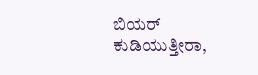ಬಿಯರ್ ಕುಡಿಯುತ್ತೀರಾ,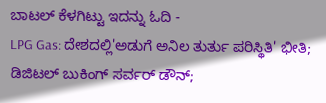ಬಾಟಲ್ ಕೆಳಗಿಟ್ಟು ಇದನ್ನು ಓದಿ -
LPG Gas: ದೇಶದಲ್ಲಿ'ಅಡುಗೆ ಅನಿಲ ತುರ್ತು ಪರಿಸ್ಥಿತಿ' ಭೀತಿ; ಡಿಜಿಟಲ್ ಬುಕಿಂಗ್ ಸರ್ವರ್ ಡೌನ್;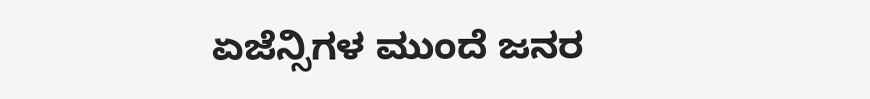ಏಜೆನ್ಸಿಗಳ ಮುಂದೆ ಜನರ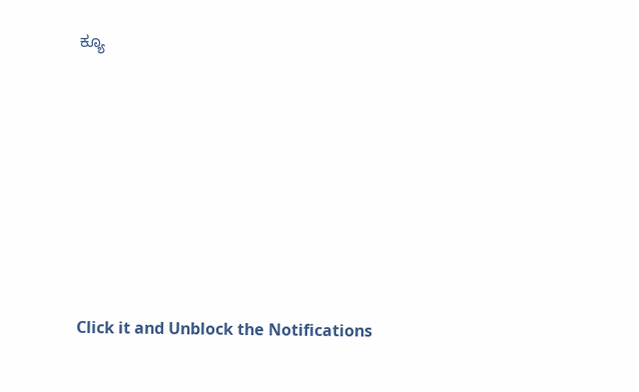ಕ್ಯೂ












Click it and Unblock the Notifications